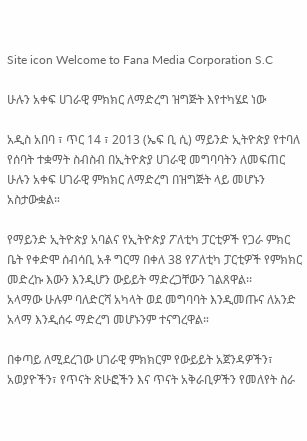Site icon Welcome to Fana Media Corporation S.C

ሁሉን አቀፍ ሀገራዊ ምክክር ለማድረግ ዝግጅት እየተካሄደ ነው

አዲስ አበባ ፣ ጥር 14 ፣ 2013 (ኤፍ ቢ ሲ) ማይንድ ኢትዮጵያ የተባለ የሰባት ተቋማት ስብስብ በኢትዮጵያ ሀገራዊ መግባባትን ለመፍጠር ሁሉን አቀፍ ሀገራዊ ምክክር ለማድረግ በዝግጅት ላይ መሆኑን አስታውቋል።

የማይንድ ኢትዮጵያ አባልና የኢትዮጵያ ፖለቲካ ፓርቲዎች የጋራ ምክር ቤት የቀድሞ ሰብሳቢ አቶ ግርማ በቀለ 38 የፖለቲካ ፓርቲዎች የምክክር መድረኩ እውን እንዲሆን ውይይት ማድረጋቸውን ገልጸዋል፡፡
አላማው ሁሉም ባለድርሻ አካላት ወደ መግባባት እንዲመጡና ለአንድ አላማ እንዲሰሩ ማድረግ መሆኑንም ተናግረዋል።

በቀጣይ ለሚደረገው ሀገራዊ ምክክርም የውይይት አጀንዳዎችን፣ አወያዮችን፣ የጥናት ጽሁፎችን እና ጥናት አቅራቢዎችን የመለየት ስራ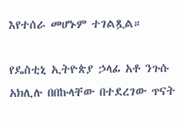እየተሰራ መሆኑም ተገልጿል።

የዴስቲኒ ኢትዮጵያ ኃላፊ አቶ ንጉሱ አክሊሉ በበኩላቸው በተደረገው ጥናት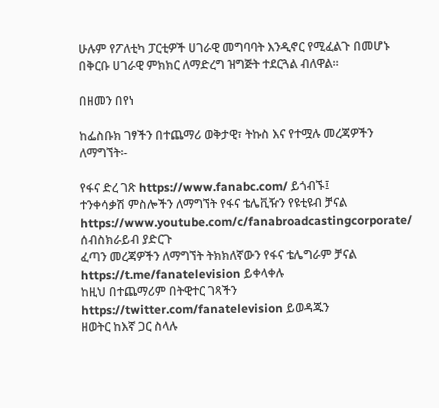ሁሉም የፖለቲካ ፓርቲዎች ሀገራዊ መግባባት እንዲኖር የሚፈልጉ በመሆኑ በቅርቡ ሀገራዊ ምክክር ለማድረግ ዝግጅት ተደርጓል ብለዋል።

በዘመን በየነ

ከፌስቡክ ገፃችን በተጨማሪ ወቅታዊ፣ ትኩስ እና የተሟሉ መረጃዎችን ለማግኘት፡-

የፋና ድረ ገጽ https://www.fanabc.com/ ይጎብኙ፤
ተንቀሳቃሽ ምስሎችን ለማግኘት የፋና ቴሌቪዥን የዩቲዩብ ቻናል https://www.youtube.com/c/fanabroadcastingcorporate/ ሰብስክራይብ ያድርጉ
ፈጣን መረጃዎችን ለማግኘት ትክክለኛውን የፋና ቴሌግራም ቻናል https://t.me/fanatelevision ይቀላቀሉ
ከዚህ በተጨማሪም በትዊተር ገጻችን https://twitter.com/fanatelevision ይወዳጁን
ዘወትር ከእኛ ጋር ስላሉ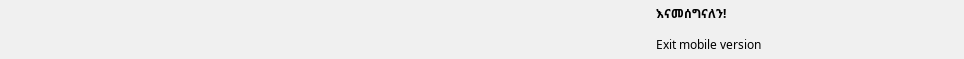እናመሰግናለን!

Exit mobile version